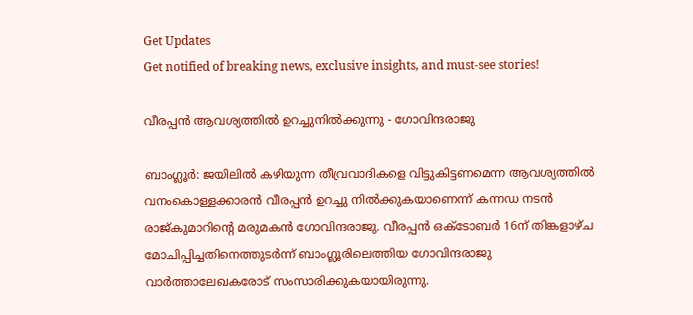Get Updates
Get notified of breaking news, exclusive insights, and must-see stories!

വീരപ്പന്‍ ആവശ്യത്തില്‍ ഉറച്ചുനില്‍ക്കുന്നു - ഗോവിന്ദരാജു

ബാംഗ്ലൂര്‍: ജയിലില്‍ കഴിയുന്ന തീവ്രവാദികളെ വിട്ടുകിട്ടണമെന്ന ആവശ്യത്തില്‍ വനംകൊള്ളക്കാരന്‍ വീരപ്പന്‍ ഉറച്ചു നില്‍ക്കുകയാണെന്ന് കന്നഡ നടന്‍ രാജ്കുമാറിന്റെ മരുമകന്‍ ഗോവിന്ദരാജു. വീരപ്പന്‍ ഒക്ടോബര്‍ 16ന് തിങ്കളാഴ്ച മോചിപ്പിച്ചതിനെത്തുടര്‍ന്ന് ബാംഗ്ലൂരിലെത്തിയ ഗോവിന്ദരാജു വാര്‍ത്താലേഖകരോട് സംസാരിക്കുകയായിരുന്നു.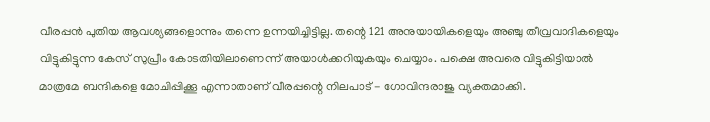വീരപ്പന്‍ പുതിയ ആവശ്യങ്ങളൊന്നും തന്നെ ഉന്നയിച്ചിട്ടില്ല. തന്റെ 121 അനുയായികളെയും അഞ്ചു തീവ്രവാദികളെയും വിട്ടുകിട്ടുന്ന കേസ് സുപ്രീം കോടതിയിലാണെന്ന് അയാള്‍ക്കറിയുകയും ചെയ്യാം. പക്ഷെ അവരെ വിട്ടുകിട്ടിയാല്‍ മാത്രമേ ബന്ദികളെ മോചിപ്പിക്കൂ എന്നാതാണ് വീരപ്പന്റെ നിലപാട് - ഗോവിന്ദരാജു വ്യക്തമാക്കി.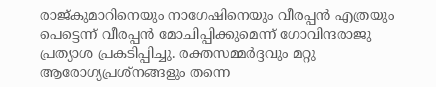രാജ്കുമാറിനെയും നാഗേഷിനെയും വീരപ്പന്‍ എത്രയും പെട്ടെന്ന് വീരപ്പന്‍ മോചിപ്പിക്കുമെന്ന് ഗോവിന്ദരാജു പ്രത്യാശ പ്രകടിപ്പിച്ചു. രക്തസമ്മര്‍ദ്ദവും മറ്റു ആരോഗ്യപ്രശ്നങ്ങളും തന്നെ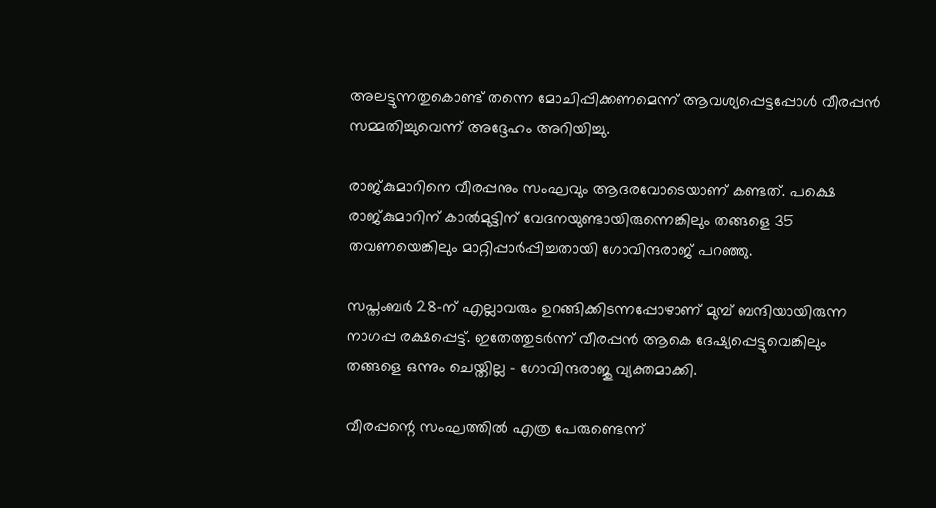അലട്ടുന്നതുകൊണ്ട് തന്നെ മോചിപ്പിക്കണമെന്ന് ആവശ്യപ്പെട്ടപ്പോള്‍ വീരപ്പന്‍ സമ്മതിച്ചുവെന്ന് അദ്ദേഹം അറിയിച്ചു.

രാജ്കുമാറിനെ വീരപ്പനും സംഘവും ആദരവോടെയാണ് കണ്ടത്. പക്ഷെ രാജ്കുമാറിന് കാല്‍മുട്ടിന് വേദനയുണ്ടായിരുന്നെങ്കിലും തങ്ങളെ 35 തവണയെങ്കിലും മാറ്റിപ്പാര്‍പ്പിച്ചതായി ഗോവിന്ദരാജ് പറഞ്ഞു.

സപ്തംബര്‍ 28-ന് എല്ലാവരും ഉറങ്ങിക്കിടന്നപ്പോഴാണ് മുമ്പ് ബന്ദിയായിരുന്ന നാഗപ്പ രക്ഷപ്പെട്ട്. ഇതേത്തുടര്‍ന്ന് വീരപ്പന്‍ ആകെ ദേഷ്യപ്പെട്ടുവെങ്കിലും തങ്ങളെ ഒന്നും ചെയ്തില്ല - ഗോവിന്ദരാജു വ്യക്തമാക്കി.

വീരപ്പന്റെ സംഘത്തില്‍ എത്ര പേരുണ്ടെന്ന്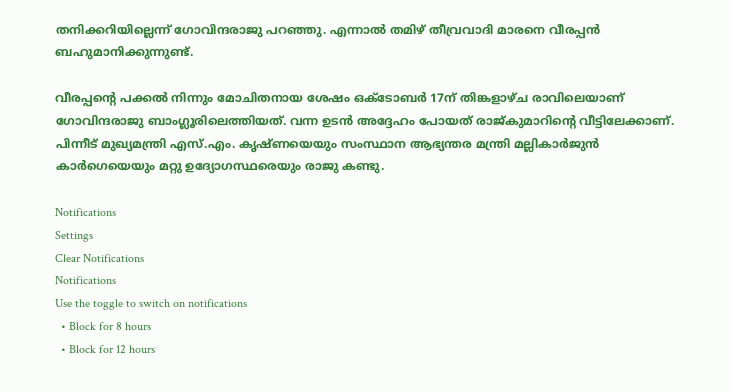തനിക്കറിയില്ലെന്ന് ഗോവിന്ദരാജു പറഞ്ഞു. എന്നാല്‍ തമിഴ് തീവ്രവാദി മാരനെ വീരപ്പന്‍ ബഹുമാനിക്കുന്നുണ്ട്.

വീരപ്പന്റെ പക്കല്‍ നിന്നും മോചിതനായ ശേഷം ഒക്ടോബര്‍ 17ന് തിങ്കളാഴ്ച രാവിലെയാണ് ഗോവിന്ദരാജു ബാംഗ്ലൂരിലെത്തിയത്. വന്ന ഉടന്‍ അദ്ദേഹം പോയത് രാജ്കുമാറിന്റെ വീട്ടിലേക്കാണ്. പിന്നീട് മുഖ്യമന്ത്രി എസ്.എം. കൃഷ്ണയെയും സംസ്ഥാന ആഭ്യന്തര മന്ത്രി മല്ലികാര്‍ജുന്‍ കാര്‍ഗെയെയും മറ്റു ഉദ്യോഗസ്ഥരെയും രാജു കണ്ടു.

Notifications
Settings
Clear Notifications
Notifications
Use the toggle to switch on notifications
  • Block for 8 hours
  • Block for 12 hours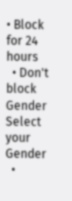• Block for 24 hours
  • Don't block
Gender
Select your Gender
  •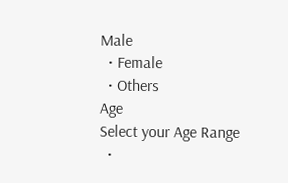Male
  • Female
  • Others
Age
Select your Age Range
  •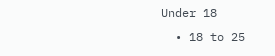Under 18
  • 18 to 25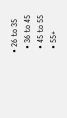• 26 to 35
  • 36 to 45
  • 45 to 55
  • 55+